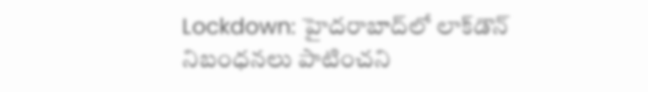Lockdown: హైదరాబాద్‌లో లాక్‌డౌన్ నిబంధనలు పాటించని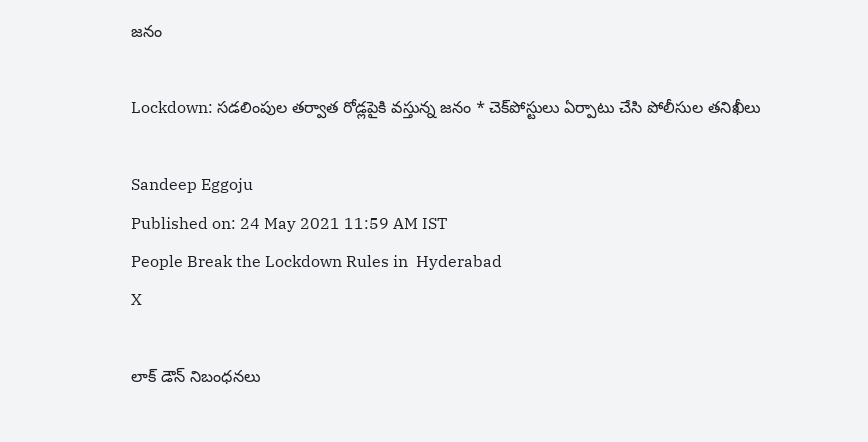జనం

Lockdown: సడలింపుల తర్వాత రోడ్లపైకి వస్తున్న జనం * చెక్‌పోస్టులు ఏర్పాటు చేసి పోలీసుల తనిఖీలు

Sandeep Eggoju
Published on: 24 May 2021 11:59 AM IST
People Break the Lockdown Rules in  Hyderabad
X

లాక్ డౌన్ నిబంధనలు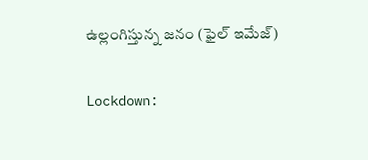ఉల్లంగిస్తున్న జనం (ఫైల్ ఇమేజ్)

Lockdown: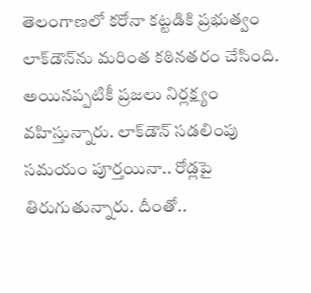తెలంగాణలో కరోనా కట్టడికి ప్రభుత్వం లాక్‌డౌన్‌ను మరింత కఠినతరం చేసింది. అయినప్పటికీ ప్రజలు నిర్లక్ష్యం వహిస్తున్నారు. లాక్‌డౌన్‌ సడలింపు సమయం పూర్తయినా.. రోడ్లపై తిరుగుతున్నారు. దీంతో..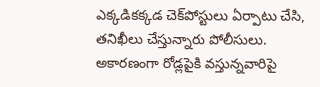ఎక్కడికక్కడ చెక్‌పోస్టులు ఏర్పాటు చేసి, తనిఖీలు చేస్తున్నారు పోలీసులు. అకారణంగా రోడ్లపైకి వస్తున్నవారిపై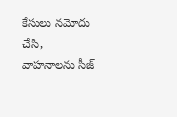కేసులు నమోదు చేసి, వాహనాలను సీజ్‌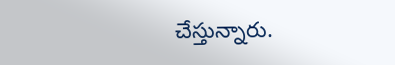చేస్తున్నారు.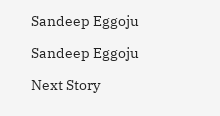Sandeep Eggoju

Sandeep Eggoju

Next Story